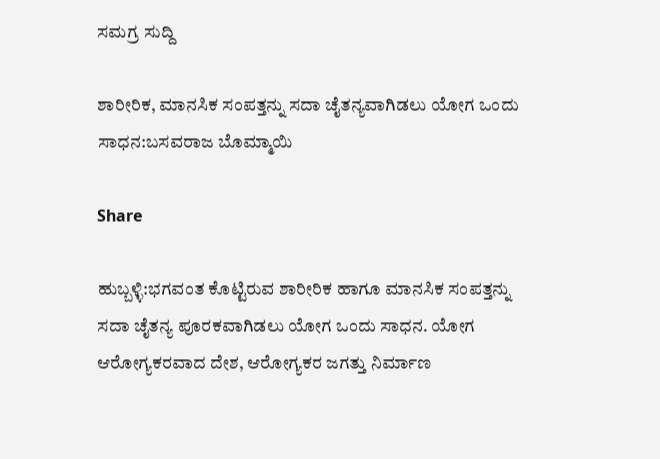ಸಮಗ್ರ ಸುದ್ದಿ

ಶಾರೀರಿಕ, ಮಾನಸಿಕ ಸಂಪತ್ತನ್ನು ಸದಾ ಚೈತನ್ಯವಾಗಿಡಲು ಯೋಗ ಒಂದು ಸಾಧನ:ಬಸವರಾಜ ಬೊಮ್ಮಾಯಿ

Share

ಹುಬ್ಬಳ್ಳಿ:ಭಗವಂತ ಕೊಟ್ಟಿರುವ ಶಾರೀರಿಕ ಹಾಗೂ ಮಾನಸಿಕ ಸಂಪತ್ತನ್ನು ಸದಾ ಚೈತನ್ಯ ಪೂರಕವಾಗಿಡಲು ಯೋಗ ಒಂದು ಸಾಧನ. ಯೋಗ ಆರೋಗ್ಯಕರವಾದ ದೇಶ, ಆರೋಗ್ಯಕರ ಜಗತ್ತು ನಿರ್ಮಾಣ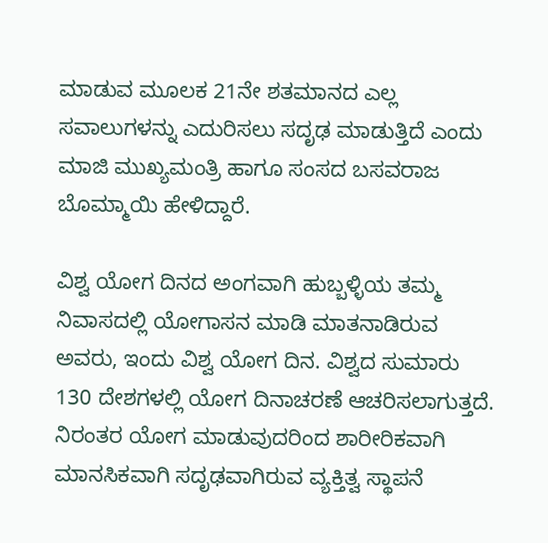ಮಾಡುವ ಮೂಲಕ 21ನೇ ಶತಮಾನದ ಎಲ್ಲ ಸವಾಲುಗಳನ್ನು ಎದುರಿಸಲು ಸದೃಢ ಮಾಡುತ್ತಿದೆ ಎಂದು ಮಾಜಿ ಮುಖ್ಯಮಂತ್ರಿ ಹಾಗೂ ಸಂಸದ ಬಸವರಾಜ ಬೊಮ್ಮಾಯಿ ಹೇಳಿದ್ದಾರೆ.

ವಿಶ್ವ ಯೋಗ ದಿನದ ಅಂಗವಾಗಿ ಹುಬ್ಬಳ್ಳಿಯ ತಮ್ಮ ನಿವಾಸದಲ್ಲಿ ಯೋಗಾಸನ ಮಾಡಿ ಮಾತನಾಡಿರುವ ಅವರು, ಇಂದು ವಿಶ್ವ ಯೋಗ ದಿನ. ವಿಶ್ವದ ಸುಮಾರು 130 ದೇಶಗಳಲ್ಲಿ ಯೋಗ ದಿನಾಚರಣೆ ಆಚರಿಸಲಾಗುತ್ತದೆ. ನಿರಂತರ ಯೋಗ ಮಾಡುವುದರಿಂದ ಶಾರೀರಿಕವಾಗಿ ಮಾನಸಿಕವಾಗಿ ಸದೃಢವಾಗಿರುವ ವ್ಯಕ್ತಿತ್ವ ಸ್ಥಾಪನೆ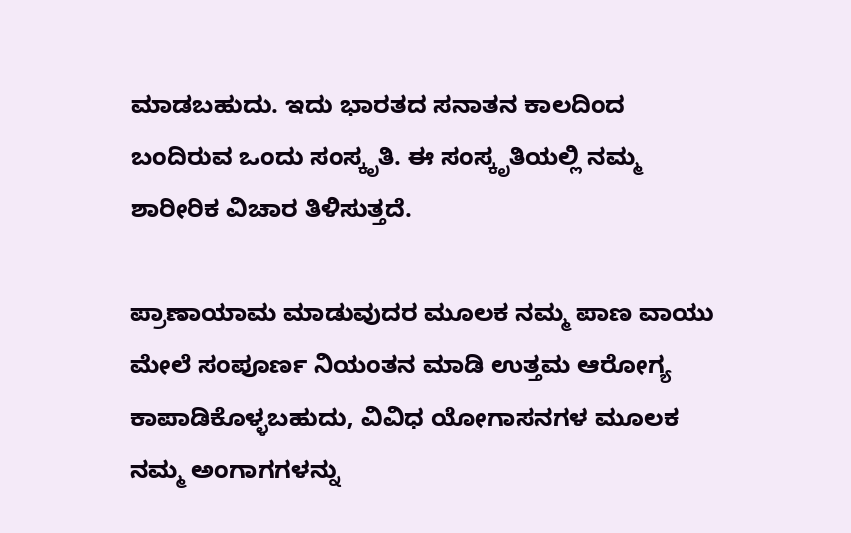ಮಾಡಬಹುದು. ಇದು ಭಾರತದ ಸನಾತನ ಕಾಲದಿಂದ ಬಂದಿರುವ ಒಂದು ಸಂಸ್ಕೃತಿ. ಈ ಸಂಸ್ಕೃತಿಯಲ್ಲಿ ನಮ್ಮ ಶಾರೀರಿಕ ವಿಚಾರ ತಿಳಿಸುತ್ತದೆ.

ಪ್ರಾಣಾಯಾಮ ಮಾಡುವುದರ ಮೂಲಕ ನಮ್ಮ ಪಾಣ ವಾಯು ಮೇಲೆ ಸಂಪೂರ್ಣ ನಿಯಂತನ ಮಾಡಿ ಉತ್ತಮ ಆರೋಗ್ಯ ಕಾಪಾಡಿಕೊಳ್ಳಬಹುದು, ವಿವಿಧ ಯೋಗಾಸನಗಳ ಮೂಲಕ ನಮ್ಮ ಅಂಗಾಗಗಳನ್ನು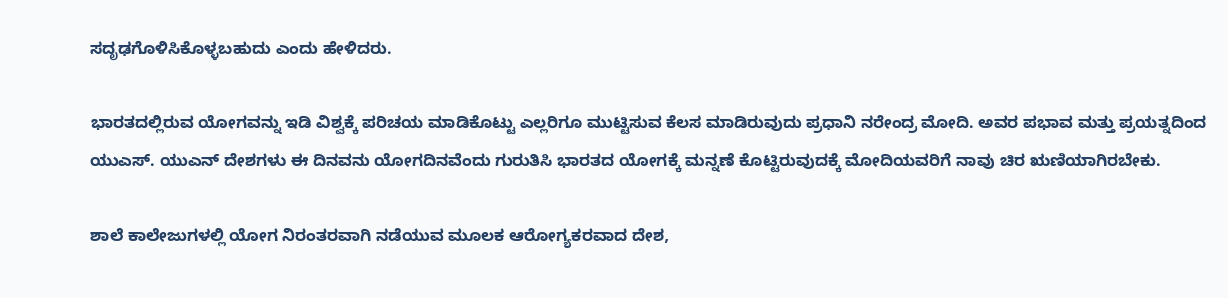ಸದೃಢಗೊಳಿಸಿಕೊಳ್ಳಬಹುದು ಎಂದು ಹೇಳಿದರು.

ಭಾರತದಲ್ಲಿರುವ ಯೋಗವನ್ನು ಇಡಿ ವಿಶ್ವಕ್ಕೆ ಪರಿಚಯ ಮಾಡಿಕೊಟ್ಟು ಎಲ್ಲರಿಗೂ ಮುಟ್ಟಿಸುವ ಕೆಲಸ ಮಾಡಿರುವುದು ಪ್ರಧಾನಿ ನರೇಂದ್ರ ಮೋದಿ. ಅವರ ಪಭಾವ ಮತ್ತು ಪ್ರಯತ್ನದಿಂದ ಯುಎಸ್. ಯುಎನ್ ದೇಶಗಳು ಈ ದಿನವನು ಯೋಗದಿನವೆಂದು ಗುರುತಿಸಿ ಭಾರತದ ಯೋಗಕ್ಕೆ ಮನ್ನಣೆ ಕೊಟ್ಟಿರುವುದಕ್ಕೆ ಮೋದಿಯವರಿಗೆ ನಾವು ಚಿರ ಋಣಿಯಾಗಿರಬೇಕು.

ಶಾಲೆ ಕಾಲೇಜುಗಳಲ್ಲಿ ಯೋಗ ನಿರಂತರವಾಗಿ ನಡೆಯುವ ಮೂಲಕ ಆರೋಗ್ಯಕರವಾದ ದೇಶ,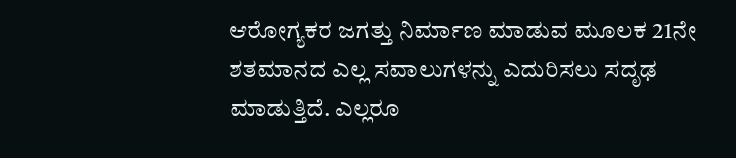ಆರೋಗ್ಯಕರ ಜಗತ್ತು ನಿರ್ಮಾಣ ಮಾಡುವ ಮೂಲಕ 21ನೇ ಶತಮಾನದ ಎಲ್ಲ ಸವಾಲುಗಳನ್ನು ಎದುರಿಸಲು ಸದೃಢ ಮಾಡುತ್ತಿದೆ. ಎಲ್ಲರೂ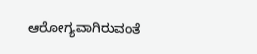ಆರೋಗ್ಯವಾಗಿರುವಂತೆ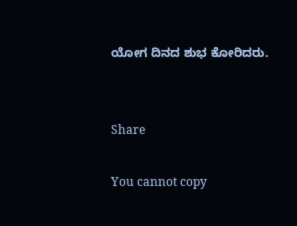ಯೋಗ ದಿನದ ಶುಭ ಕೋರಿದರು.


Share

You cannot copy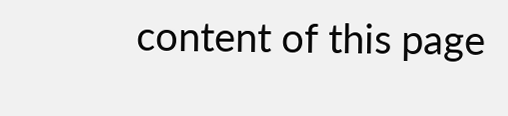content of this page